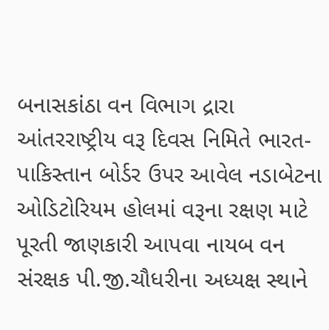બનાસકાંઠા વન વિભાગ દ્રારા આંતરરાષ્ટ્રીય વરૂ દિવસ નિમિતે ભારત-પાકિસ્તાન બોર્ડર ઉપર આવેલ નડાબેટના ઓડિટોરિયમ હોલમાં વરૂના રક્ષણ માટે પૂરતી જાણકારી આપવા નાયબ વન સંરક્ષક પી.જી.ચૌધરીના અધ્યક્ષ સ્થાને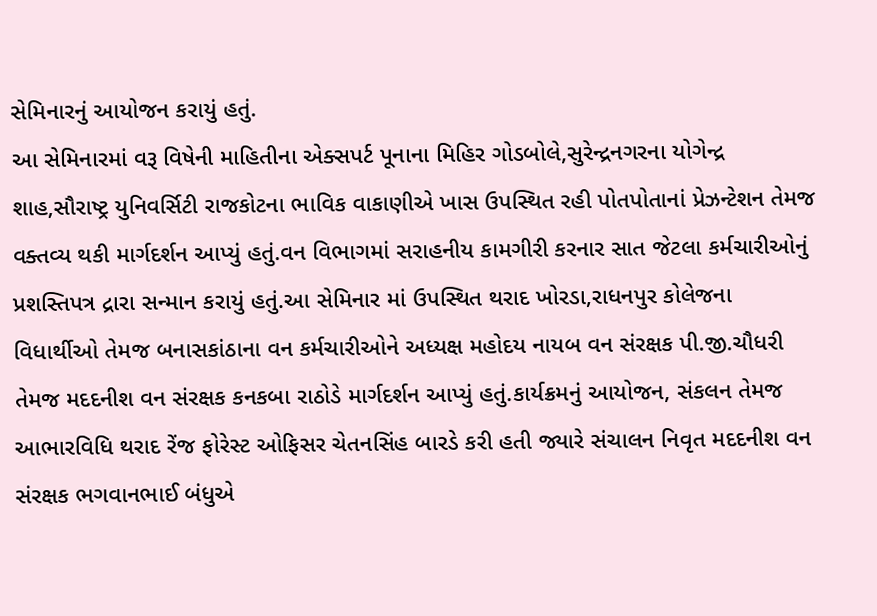સેમિનારનું આયોજન કરાયું હતું.
આ સેમિનારમાં વરૂ વિષેની માહિતીના એક્સપર્ટ પૂનાના મિહિર ગોડબોલે,સુરેન્દ્રનગરના યોગેન્દ્ર શાહ,સૌરાષ્ટ્ર યુનિવર્સિટી રાજકોટના ભાવિક વાકાણીએ ખાસ ઉપસ્થિત રહી પોતપોતાનાં પ્રેઝન્ટેશન તેમજ વક્તવ્ય થકી માર્ગદર્શન આપ્યું હતું.વન વિભાગમાં સરાહનીય કામગીરી કરનાર સાત જેટલા કર્મચારીઓનું પ્રશસ્તિપત્ર દ્રારા સન્માન કરાયું હતું.આ સેમિનાર માં ઉપસ્થિત થરાદ ખોરડા,રાધનપુર કોલેજના વિધાર્થીઓ તેમજ બનાસકાંઠાના વન કર્મચારીઓને અધ્યક્ષ મહોદય નાયબ વન સંરક્ષક પી.જી.ચૌધરી તેમજ મદદનીશ વન સંરક્ષક કનકબા રાઠોડે માર્ગદર્શન આપ્યું હતું.કાર્યક્રમનું આયોજન, સંકલન તેમજ આભારવિધિ થરાદ રેંજ ફોરેસ્ટ ઓફિસર ચેતનસિંહ બારડે કરી હતી જ્યારે સંચાલન નિવૃત મદદનીશ વન સંરક્ષક ભગવાનભાઈ બંધુએ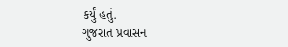કર્યું હતું.
ગુજરાત પ્રવાસન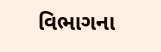વિભાગના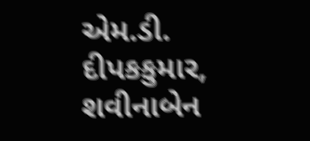એમ.ડી. દીપકકુમાર, શવીનાબેન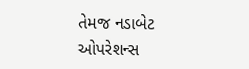તેમજ નડાબેટ ઓપરેશન્સ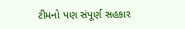ટીમનો પણ સંપૂર્ણ સહકાર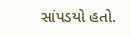સાંપડયો હતો.